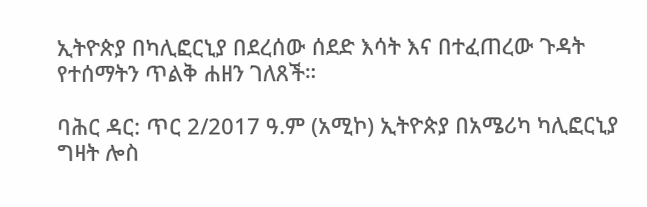ኢትዮጵያ በካሊፎርኒያ በደረሰው ሰደድ እሳት እና በተፈጠረው ጉዳት የተሰማትን ጥልቅ ሐዘን ገለጸች።

ባሕር ዳር: ጥር 2/2017 ዓ.ም (አሚኮ) ኢትዮጵያ በአሜሪካ ካሊፎርኒያ ግዛት ሎስ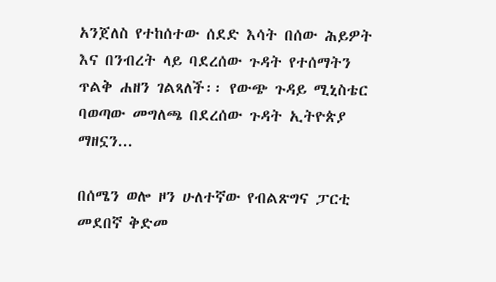አንጀለስ የተከሰተው ሰደድ እሳት በሰው ሕይዎት እና በንብረት ላይ ባደረሰው ጉዳት የተሰማትን ጥልቅ ሐዘን ገልጻለች፡፡ የውጭ ጉዳይ ሚኒስቴር ባወጣው መግለጫ በደረሰው ጉዳት ኢትዮጵያ ማዘኗን...

በሰሜን ወሎ ዞን ሁለተኛው የብልጽግና ፓርቲ መደበኛ ቅድመ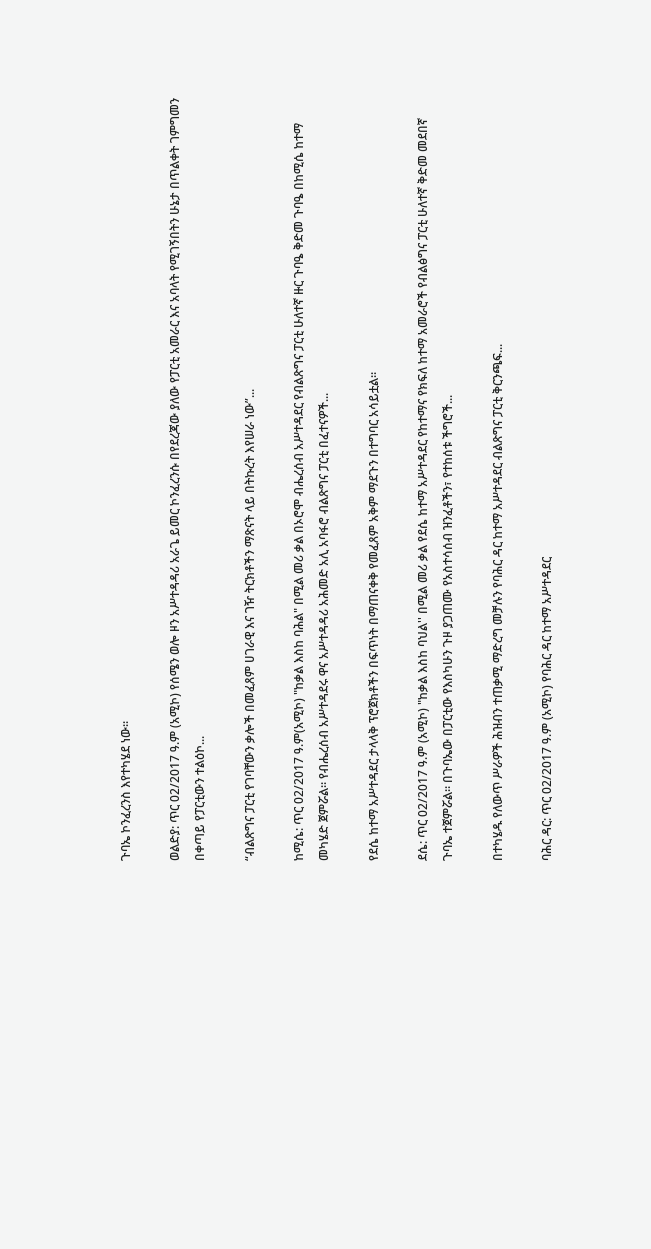ጉባኤ ኮንፈረንስ እየተካሄደ ነው፡፡

ወልድያ: ጥር 02/2017 ዓ.ም (አሚኮ) የሰሜን ወሎ ዞን አሥተዳዳሪ አራጌ ይመር ኮንፈረንሱ በየደረጃው ያለው የፓርቲ አመራር እና አባላት የሚገኝበትን ሁኔታ በጥልቀት ገምግመን በቀጣይ የፓርቲውን ተልዕኮ...

“ብልጽግና ፓርቲ የገባቸውን ቃሎች በመፈጸም ሀገራዊ እና ገዥ ትርክቶችን ማጽናት ላይ በትኩረት እየሠራ ነው”...

ከሚሴ: ጥር 02/2017 ዓ.ም(አሚኮ) "ከቃል እስከ ባሕል" በሚል መሪ ቃል በኦሮሞ ብሔረሰብ አሥተዳደር የብልጽግና ፓርቲ ሁለተኛ ዙር ጉባዔ ቅድመ ጉባዔ በከሚሴ ከተማ መካሄድ ጀምሯል። የብሔረሰብ አሥተዳደሩ ዋና አሥተዳዳሪ አሕመድ አሊ አባፋሮ ብልጽግና ፓርቲ በፈተናዎች...

የደሴ ከተማ አሥተዳደር ታላላቅ ፕሮጀክቶችን በፍጥነት በማጠናቀቅ የመፈጸም አቅም ማደጉን በተግባር አሳይቷል።

ደሴ: ጥር 02/2017 ዓ.ም (አሚኮ) "ከቃል እስከ ባህል'' በሚል መሪ ቃል የደሴ ከተማ አሥተዳደር የከተማና የክፍለ ከተማ አመራሮች የብልፅግና ፓርቲ ሁለተኛ ቅድመ መደበኛ ጉባኤ ተጀምሯል። በጉባኤው በፓርቲው የእስካሁን ጉዞ ያጋጠሙ የአስተሳሰብ ዝንፈቶችን፣ የተከሰቱ ችግሮች...

በተካሄዱ የለውጥ ሥራዎች ሕዝብን ተጠቃሚ ማድረግ መቻሉን የባሕር ዳር ከተማ አሥተዳደር ብልጽግና ፓርቲ ቅርንጫፍ...

ባሕር ዳር: ጥር 02/2017 ዓ.ም (አሚኮ) የባሕር ዳር ከተማ አሥተዳደር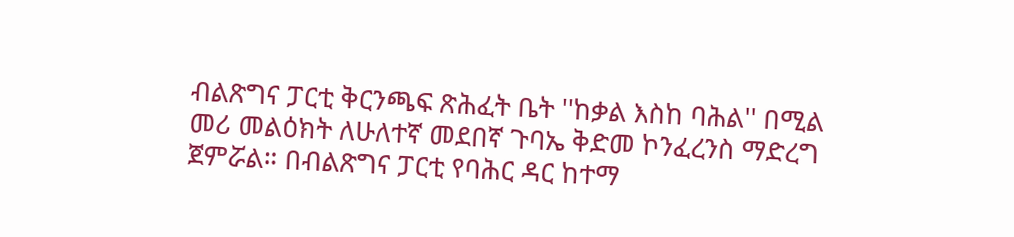ብልጽግና ፓርቲ ቅርንጫፍ ጽሕፈት ቤት ''ከቃል እስከ ባሕል'' በሚል መሪ መልዕክት ለሁለተኛ መደበኛ ጉባኤ ቅድመ ኮንፈረንስ ማድረግ ጀምሯል። በብልጽግና ፓርቲ የባሕር ዳር ከተማ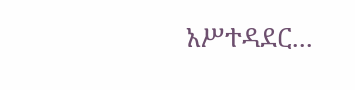አሥተዳደር...